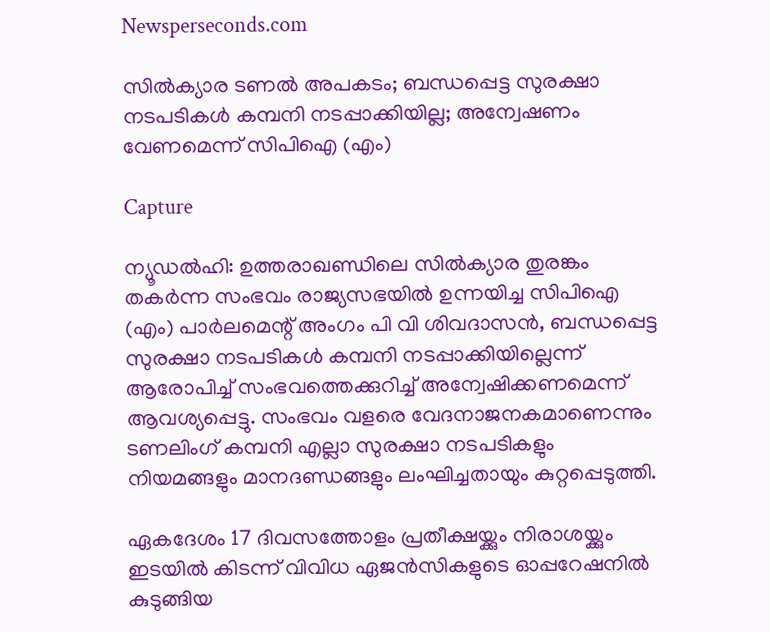Newsperseconds.com

സില്‍ക്യാര ടണല്‍ അപകടം; ബന്ധപ്പെട്ട സുരക്ഷാ നടപടികള്‍ കമ്പനി നടപ്പാക്കിയില്ല; അന്വേഷണം വേണമെന്ന് സിപിഐ (എം)

Capture

ന്യൂഡല്‍ഹി: ഉത്തരാഖണ്ഡിലെ സില്‍ക്യാര തുരങ്കം തകര്‍ന്ന സംഭവം രാജ്യസഭയില്‍ ഉന്നയിച്ച സിപിഐ (എം) പാര്‍ലമെന്റ് അംഗം പി വി ശിവദാസന്‍, ബന്ധപ്പെട്ട സുരക്ഷാ നടപടികള്‍ കമ്പനി നടപ്പാക്കിയില്ലെന്ന് ആരോപിച്ച് സംഭവത്തെക്കുറിച്ച് അന്വേഷിക്കണമെന്ന് ആവശ്യപ്പെട്ടു. സംഭവം വളരെ വേദനാജനകമാണെന്നും ടണലിംഗ് കമ്പനി എല്ലാ സുരക്ഷാ നടപടികളും നിയമങ്ങളും മാനദണ്ഡങ്ങളും ലംഘിച്ചതായും കുറ്റപ്പെടുത്തി.

ഏകദേശം 17 ദിവസത്തോളം പ്രതീക്ഷയ്ക്കും നിരാശയ്ക്കും ഇടയില്‍ കിടന്ന് വിവിധ ഏജന്‍സികളുടെ ഓപ്പറേഷനില്‍ കുടുങ്ങിയ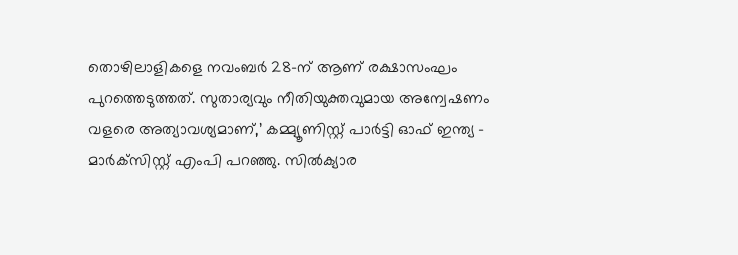തൊഴിലാളികളെ നവംബര്‍ 28-ന് ആണ് രക്ഷാസംഘം പുറത്തെടുത്തത്. സുതാര്യവും നീതിയുക്തവുമായ അന്വേഷണം വളരെ അത്യാവശ്യമാണ്,’ കമ്മ്യൂണിസ്റ്റ് പാര്‍ട്ടി ഓഫ് ഇന്ത്യ – മാര്‍ക്‌സിസ്റ്റ് എംപി പറഞ്ഞു. സില്‍ക്യാര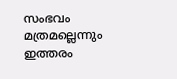സംഭവം മത്രമല്ലെന്നും ഇത്തരം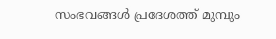സംഭവങ്ങള്‍ പ്രദേശത്ത് മുമ്പും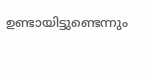ഉണ്ടായിട്ടുണ്ടെന്നും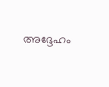അദ്ദേഹം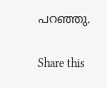പറഞ്ഞു.

Share this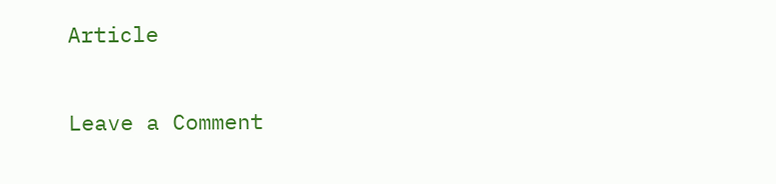Article

Leave a Comment